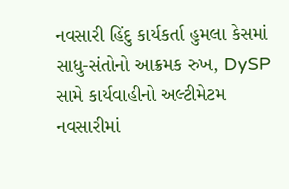નવસારી હિંદુ કાર્યકર્તા હુમલા કેસમાં સાધુ-સંતોનો આક્રમક રુખ, DySP સામે કાર્યવાહીનો અલ્ટીમેટમ
નવસારીમાં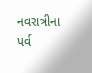નવરાત્રીના પર્વ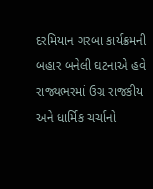દરમિયાન ગરબા કાર્યક્રમની બહાર બનેલી ઘટનાએ હવે રાજ્યભરમાં ઉગ્ર રાજકીય અને ધાર્મિક ચર્ચાનો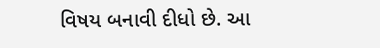વિષય બનાવી દીધો છે. આ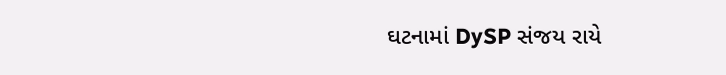ઘટનામાં DySP સંજય રાયે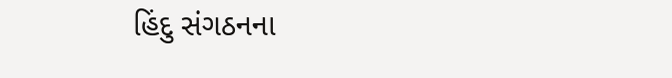હિંદુ સંગઠનના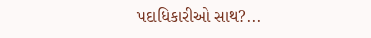પદાધિકારીઓ સાથ?...